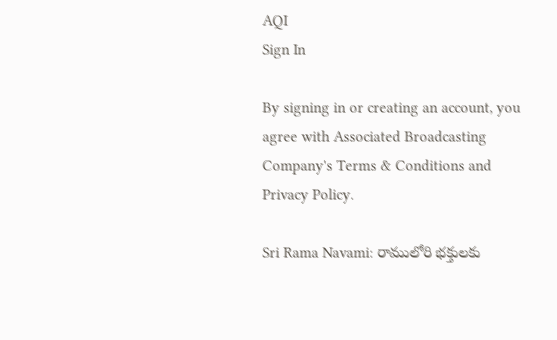AQI
Sign In

By signing in or creating an account, you agree with Associated Broadcasting Company's Terms & Conditions and Privacy Policy.

Sri Rama Navami: రాములోరి భక్తులకు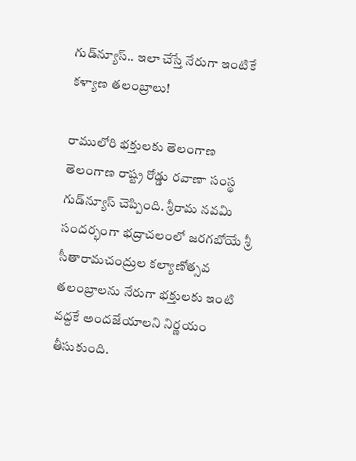గుడ్‌న్యూస్.. ఇలా చేస్తే నేరుగా ఇంటికే కళ్యాణ తలంబ్రాలు!

రాములోరి భక్తులకు తెలంగాణ తెలంగాణ రాష్ట్ర రోడ్డు రవాణా సంస్థ గుడ్‌న్యూస్ చెప్పింది. శ్రీరామ నవమి సందర్భంగా భద్రాచలంలో జరగబోయే శ్రీ సీతారామచంద్రుల కల్యాణోత్సవ తలంబ్రాలను నేరుగా భక్తులకు ఇంటి వద్దకే అందజేయాలని నిర్ణయం తీసుకుంది.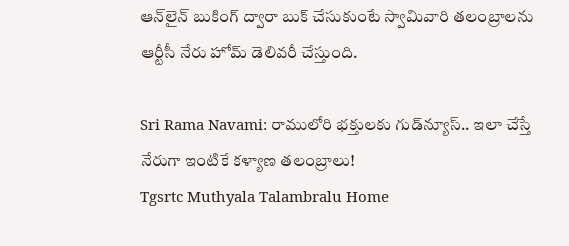ఆన్‌లైన్‌ బుకింగ్ ద్వారా బుక్‌ చేసుకుంటే స్వామివారి తలంబ్రాలను ఆర్టీసీ నేరు హోమ్ డెలివరీ చేస్తుంది.

Sri Rama Navami: రాములోరి భక్తులకు గుడ్‌న్యూస్.. ఇలా చేస్తే నేరుగా ఇంటికే కళ్యాణ తలంబ్రాలు!
Tgsrtc Muthyala Talambralu Home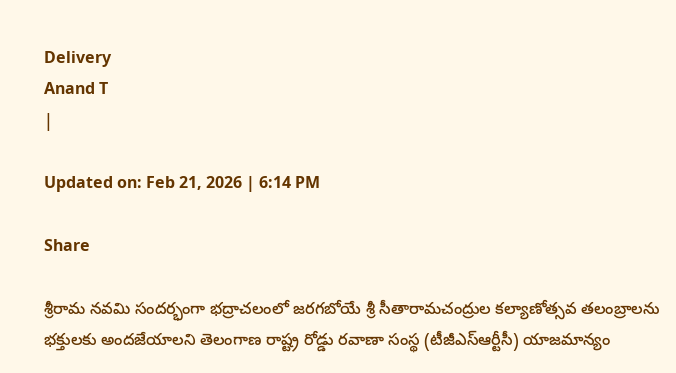Delivery
Anand T
|

Updated on: Feb 21, 2026 | 6:14 PM

Share

శ్రీరామ నవమి సందర్భంగా భద్రాచలంలో జరగబోయే శ్రీ సీతారామచంద్రుల కల్యాణోత్సవ తలంబ్రాలను భక్తులకు అందజేయాలని తెలంగాణ రాష్ట్ర రోడ్డు రవాణా సంస్థ (టీజీఎస్ఆర్టీసీ) యాజమాన్యం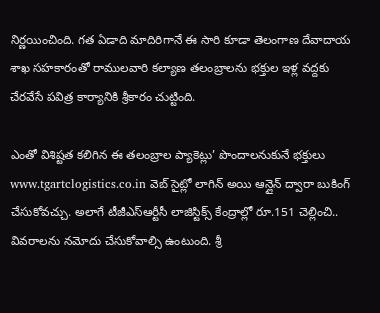నిర్ణయించింది. గత ఏడాది మాదిరిగానే ఈ సారి కూడా తెలంగాణ దేవాదాయ శాఖ సహకారంతో రాములవారి కల్యాణ తలంబ్రాలను భక్తుల ఇళ్ల వద్దకు చేరవేసే పవిత్ర కార్యానికి శ్రీకారం చుట్టింది.

ఎంతో విశిష్టత కలిగిన ఈ తలంబ్రాల ప్యాకెట్లు’ పొందాలనుకునే భక్తులు www.tgartclogistics.co.in వెబ్ సైట్లో లాగిన్ అయి ఆన్లైన్ ద్వారా బుకింగ్ చేసుకోవచ్చు. అలాగే టీజీఎస్ఆర్టీసీ లాజిస్టిక్స్ కేంద్రాల్లో రూ.151 చెల్లించి.. వివరాలను నమోదు చేసుకోవాల్సి ఉంటుంది. శ్రీ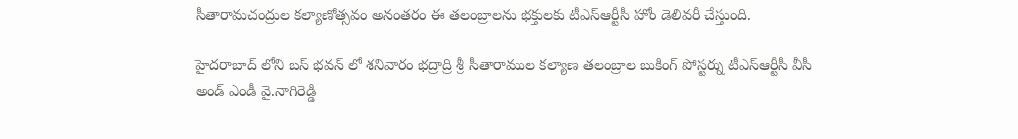సీతారామచంద్రుల కల్యాణోత్సవం అనంతరం ఈ తలంబ్రాలను భక్తులకు టీఎస్ఆర్టీసీ హోం డెలివరీ చేస్తుంది.

హైదరాబాద్ లోని బస్ భవన్ లో శనివారం భద్రాద్రి శ్రీ సీతారాముల కల్యాణ తలంబ్రాల బుకింగ్ పోస్టర్ను టీఎస్ఆర్టీసీ వీసీ అండ్ ఎండీ వై.నాగిరెడ్డి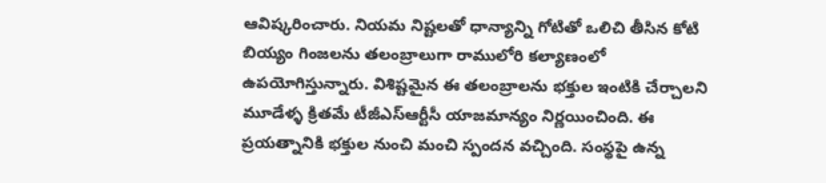ఆవిష్కరించారు. నియమ నిష్టలతో ధాన్యాన్ని గోటితో ఒలిచి తీసిన కోటి బియ్యం గింజలను తలంబ్రాలుగా రాములోరి కల్యాణంలో ఉపయోగిస్తున్నారు. విశిష్టమైన ఈ తలంబ్రాలను భక్తుల ఇంటికి చేర్చాలని మూడేళ్ళ క్రితమే టీజీఎస్ఆర్టీసీ యాజమాన్యం నిర్ణయించింది. ఈ ప్రయత్నానికి భక్తుల నుంచి మంచి స్పందన వచ్చింది. సంస్థపై ఉన్న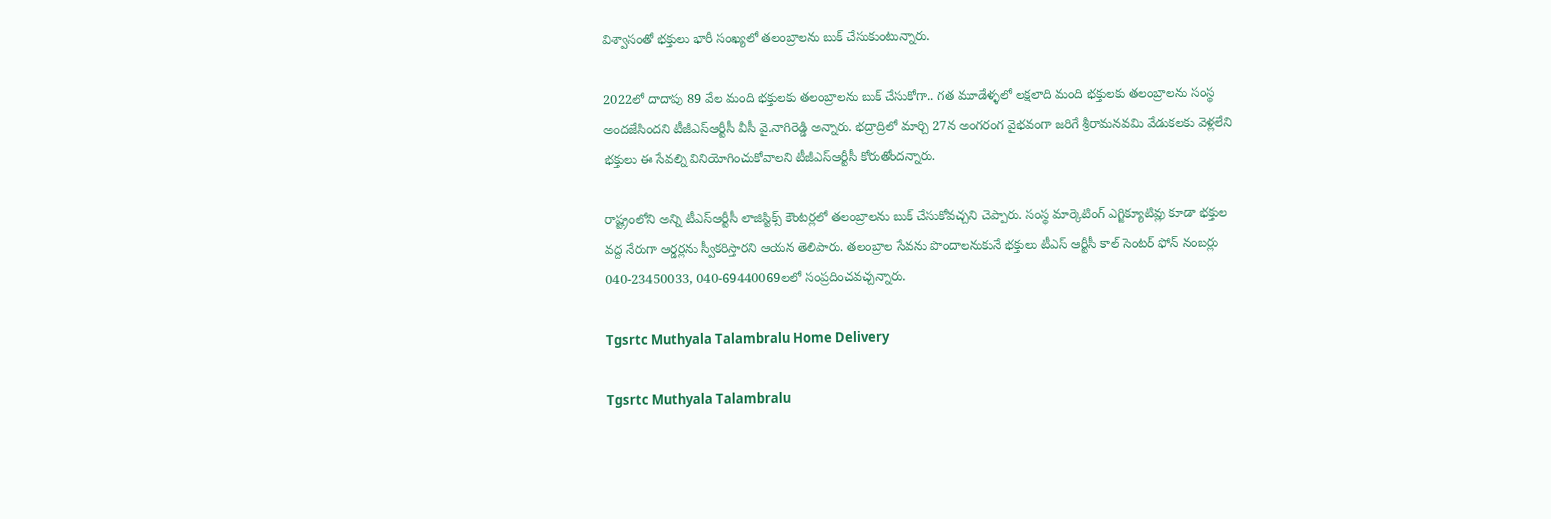విశ్వాసంతో భక్తులు భారీ సంఖ్యలో తలంబ్రాలను బుక్ చేసుకుంటున్నారు.

2022లో దాదాపు 89 వేల మంది భక్తులకు తలంబ్రాలను బుక్ చేసుకోగా.. గత మూడేళ్ళలో లక్షలాది మంది భక్తులకు తలంబ్రాలను సంస్థ అందజేసిందని టీజీఎస్ఆర్టీసీ వీసీ వై.నాగిరెడ్డి అన్నారు. భద్రాద్రిలో మార్చి 27న అంగరంగ వైభవంగా జరిగే శ్రీరామనవమి వేడుకలకు వెళ్లలేని భక్తులు ఈ సేవల్ని వినియోగించుకోవాలని టీజీఎస్ఆర్టీసీ కోరుతోందన్నారు.

రాష్ట్రంలోని అన్ని టీఎస్ఆర్టీసీ లాజిస్టిక్స్ కౌంటర్లలో తలంబ్రాలను బుక్ చేసుకోవచ్చని చెప్పారు. సంస్థ మార్కెటింగ్ ఎగ్జిక్యూటివ్లు కూడా భక్తుల వద్ద నేరుగా ఆర్డర్లను స్వీకరిస్తారని ఆయన తెలిపారు. తలంబ్రాల సేవను పొందాలనుకునే భక్తులు టీఎస్ ఆర్టీసీ కాల్ సెంటర్ ఫోన్ నంబర్లు 040-23450033, 040-69440069లలో సంప్రదించవచ్చన్నారు.

Tgsrtc Muthyala Talambralu Home Delivery

Tgsrtc Muthyala Talambralu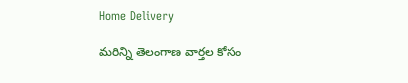Home Delivery

మరిన్ని తెలంగాణ వార్తల కోసం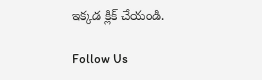ఇక్కడ క్లిక్ చేయండి.

Follow Us